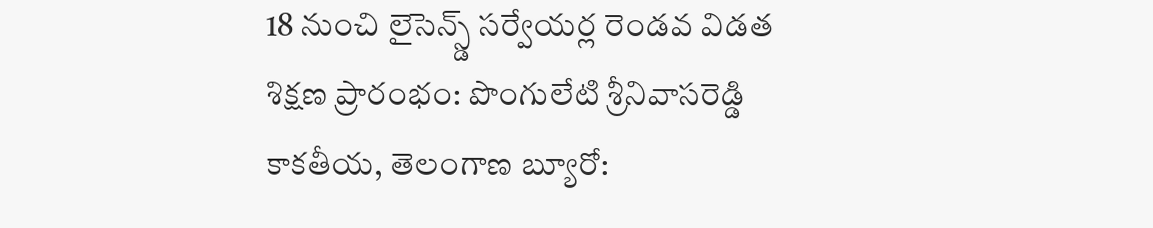18 నుంచి లైసెన్స్డ్ సర్వేయర్ల రెండవ విడత శిక్షణ ప్రారంభం: పొంగులేటి శ్రీనివాసరెడ్డి
కాకతీయ, తెలంగాణ బ్యూరో: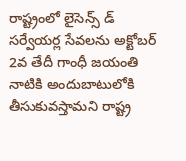రాష్ట్రంలో లైసెన్స్ డ్ సర్వేయర్ల సేవలను అక్టోబర్ 2వ తేదీ గాంధీ జయంతి నాటికి అందుబాటులోకి తీసుకువస్తామని రాష్ట్ర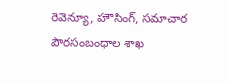రెవెన్యూ, హౌసింగ్, సమాచార పౌరసంబంధాల శాఖ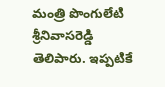మంత్రి పొంగులేటి శ్రీనివాసరెడ్డి తెలిపారు. ఇప్పటికే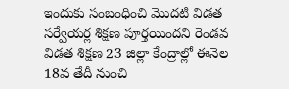ఇందుకు సంబంధించి మొదటి విడత సర్వేయర్ల శిక్షణ పూర్తయిందని రెండవ విడత శిక్షణ 23 జిల్లా కేంద్రాల్లో ఈనెల 18వ తేదీ నుంచి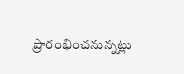ప్రారంభించనున్నట్లు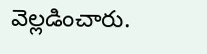వెల్లడించారు.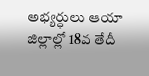అభ్యర్ధులు ఆయా జిల్లాల్లో 18వ తేదీ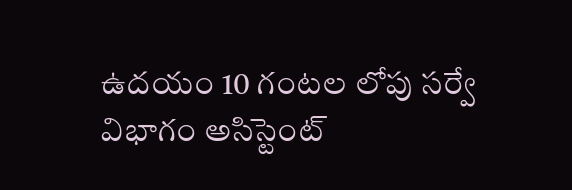ఉదయం 10 గంటల లోపు సర్వే విభాగం అసిస్టెంట్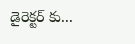డైరెక్టర్ కు...